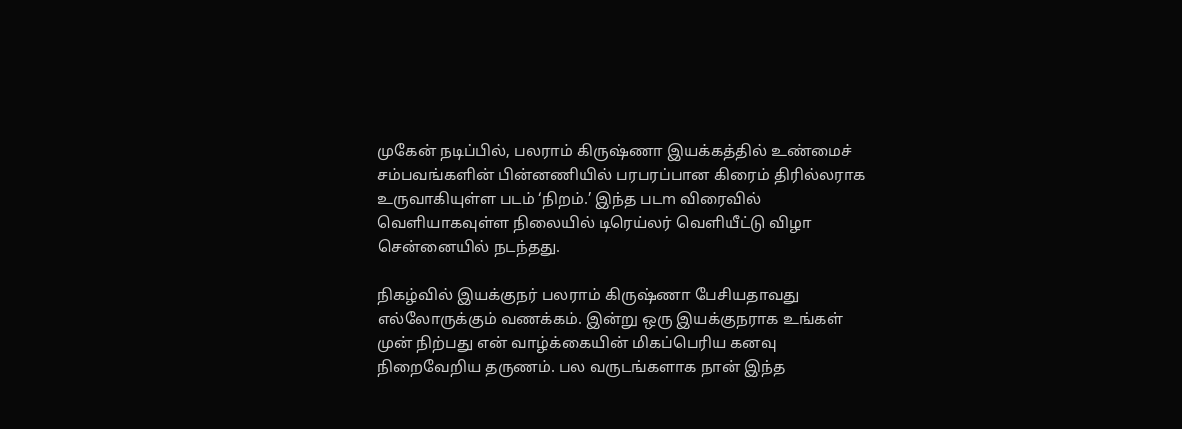முகேன் நடிப்பில், பலராம் கிருஷ்ணா இயக்கத்தில் உண்மைச் சம்பவங்களின் பின்னணியில் பரபரப்பான கிரைம் திரில்லராக உருவாகியுள்ள படம் ‘நிறம்.’ இந்த படm விரைவில் வெளியாகவுள்ள நிலையில் டிரெய்லர் வெளியீட்டு விழா சென்னையில் நடந்தது.

நிகழ்வில் இயக்குநர் பலராம் கிருஷ்ணா பேசியதாவது
எல்லோருக்கும் வணக்கம். இன்று ஒரு இயக்குநராக உங்கள் முன் நிற்பது என் வாழ்க்கையின் மிகப்பெரிய கனவு நிறைவேறிய தருணம். பல வருடங்களாக நான் இந்த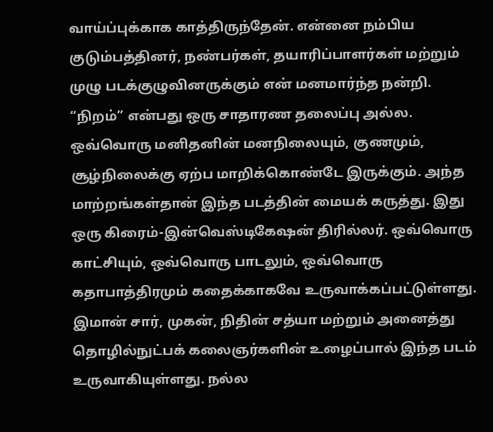வாய்ப்புக்காக காத்திருந்தேன். என்னை நம்பிய குடும்பத்தினர், நண்பர்கள், தயாரிப்பாளர்கள் மற்றும் முழு படக்குழுவினருக்கும் என் மனமார்ந்த நன்றி. “நிறம்” என்பது ஒரு சாதாரண தலைப்பு அல்ல. ஒவ்வொரு மனிதனின் மனநிலையும், குணமும், சூழ்நிலைக்கு ஏற்ப மாறிக்கொண்டே இருக்கும். அந்த மாற்றங்கள்தான் இந்த படத்தின் மையக் கருத்து. இது ஒரு கிரைம்-இன்வெஸ்டிகேஷன் திரில்லர். ஒவ்வொரு காட்சியும், ஒவ்வொரு பாடலும், ஒவ்வொரு கதாபாத்திரமும் கதைக்காகவே உருவாக்கப்பட்டுள்ளது. இமான் சார், முகன், நிதின் சத்யா மற்றும் அனைத்து தொழில்நுட்பக் கலைஞர்களின் உழைப்பால் இந்த படம் உருவாகியுள்ளது. நல்ல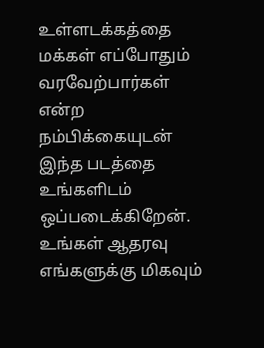உள்ளடக்கத்தை மக்கள் எப்போதும் வரவேற்பார்கள் என்ற நம்பிக்கையுடன் இந்த படத்தை உங்களிடம் ஒப்படைக்கிறேன். உங்கள் ஆதரவு எங்களுக்கு மிகவும்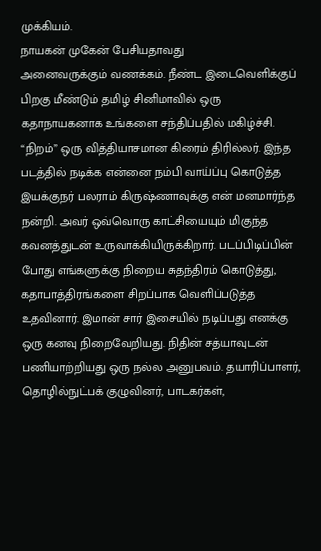முக்கியம்.
நாயகன் முகேன் பேசியதாவது
அனைவருக்கும் வணக்கம். நீண்ட இடைவெளிக்குப் பிறகு மீண்டும் தமிழ் சினிமாவில் ஒரு கதாநாயகனாக உங்களை சந்திப்பதில் மகிழ்ச்சி. “நிறம்” ஒரு வித்தியாசமான கிரைம் திரில்லர். இந்த படத்தில் நடிக்க என்னை நம்பி வாய்ப்பு கொடுத்த இயக்குநர் பலராம் கிருஷ்ணாவுக்கு என் மனமார்ந்த நன்றி. அவர் ஒவ்வொரு காட்சியையும் மிகுந்த கவனத்துடன் உருவாக்கியிருக்கிறார். படப்பிடிப்பின் போது எங்களுக்கு நிறைய சுதந்திரம் கொடுத்து, கதாபாத்திரங்களை சிறப்பாக வெளிப்படுத்த உதவினார். இமான் சார் இசையில் நடிப்பது எனக்கு ஒரு கனவு நிறைவேறியது. நிதின் சத்யாவுடன் பணியாற்றியது ஒரு நல்ல அனுபவம். தயாரிப்பாளர், தொழில்நுட்பக் குழுவினர், பாடகர்கள்,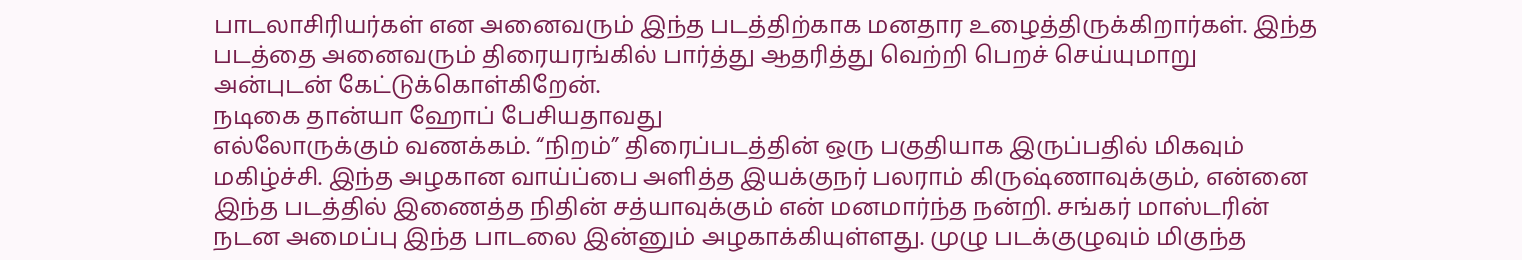பாடலாசிரியர்கள் என அனைவரும் இந்த படத்திற்காக மனதார உழைத்திருக்கிறார்கள். இந்த படத்தை அனைவரும் திரையரங்கில் பார்த்து ஆதரித்து வெற்றி பெறச் செய்யுமாறு அன்புடன் கேட்டுக்கொள்கிறேன்.
நடிகை தான்யா ஹோப் பேசியதாவது
எல்லோருக்கும் வணக்கம். “நிறம்” திரைப்படத்தின் ஒரு பகுதியாக இருப்பதில் மிகவும் மகிழ்ச்சி. இந்த அழகான வாய்ப்பை அளித்த இயக்குநர் பலராம் கிருஷ்ணாவுக்கும், என்னை இந்த படத்தில் இணைத்த நிதின் சத்யாவுக்கும் என் மனமார்ந்த நன்றி. சங்கர் மாஸ்டரின் நடன அமைப்பு இந்த பாடலை இன்னும் அழகாக்கியுள்ளது. முழு படக்குழுவும் மிகுந்த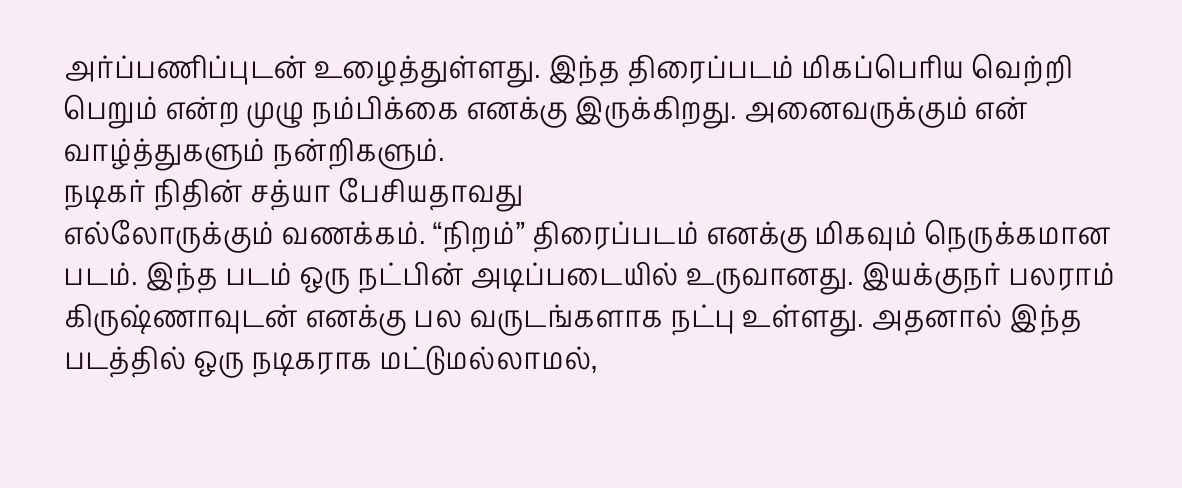அர்ப்பணிப்புடன் உழைத்துள்ளது. இந்த திரைப்படம் மிகப்பெரிய வெற்றி பெறும் என்ற முழு நம்பிக்கை எனக்கு இருக்கிறது. அனைவருக்கும் என் வாழ்த்துகளும் நன்றிகளும்.
நடிகர் நிதின் சத்யா பேசியதாவது
எல்லோருக்கும் வணக்கம். “நிறம்” திரைப்படம் எனக்கு மிகவும் நெருக்கமான படம். இந்த படம் ஒரு நட்பின் அடிப்படையில் உருவானது. இயக்குநர் பலராம் கிருஷ்ணாவுடன் எனக்கு பல வருடங்களாக நட்பு உள்ளது. அதனால் இந்த படத்தில் ஒரு நடிகராக மட்டுமல்லாமல்,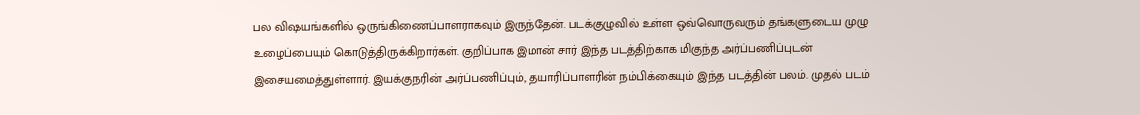பல விஷயங்களில் ஒருங்கிணைப்பாளராகவும் இருந்தேன். படக்குழுவில் உள்ள ஒவ்வொருவரும் தங்களுடைய முழு உழைப்பையும் கொடுத்திருக்கிறார்கள். குறிப்பாக இமான் சார் இந்த படத்திற்காக மிகுந்த அர்ப்பணிப்புடன் இசையமைத்துள்ளார். இயக்குநரின் அர்ப்பணிப்பும், தயாரிப்பாளரின் நம்பிக்கையும் இந்த படத்தின் பலம். முதல் படம்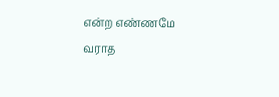என்ற எண்ணமே வராத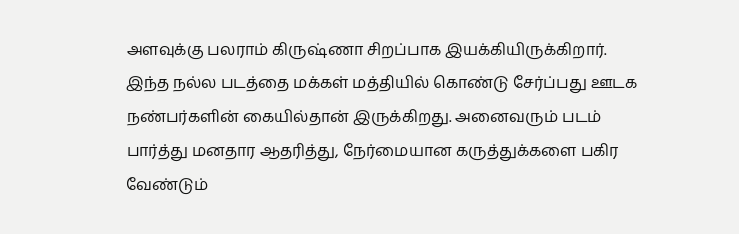அளவுக்கு பலராம் கிருஷ்ணா சிறப்பாக இயக்கியிருக்கிறார். இந்த நல்ல படத்தை மக்கள் மத்தியில் கொண்டு சேர்ப்பது ஊடக நண்பர்களின் கையில்தான் இருக்கிறது. அனைவரும் படம் பார்த்து மனதார ஆதரித்து, நேர்மையான கருத்துக்களை பகிர வேண்டும்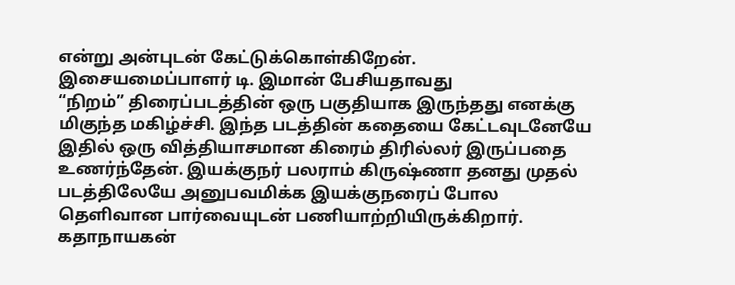என்று அன்புடன் கேட்டுக்கொள்கிறேன்.
இசையமைப்பாளர் டி. இமான் பேசியதாவது
“நிறம்” திரைப்படத்தின் ஒரு பகுதியாக இருந்தது எனக்கு மிகுந்த மகிழ்ச்சி. இந்த படத்தின் கதையை கேட்டவுடனேயே இதில் ஒரு வித்தியாசமான கிரைம் திரில்லர் இருப்பதை உணர்ந்தேன். இயக்குநர் பலராம் கிருஷ்ணா தனது முதல் படத்திலேயே அனுபவமிக்க இயக்குநரைப் போல தெளிவான பார்வையுடன் பணியாற்றியிருக்கிறார். கதாநாயகன்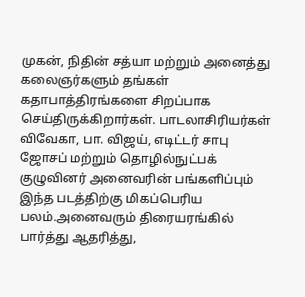முகன், நிதின் சத்யா மற்றும் அனைத்து கலைஞர்களும் தங்கள் கதாபாத்திரங்களை சிறப்பாக செய்திருக்கிறார்கள். பாடலாசிரியர்கள் விவேகா, பா. விஜய், எடிட்டர் சாபு ஜோசப் மற்றும் தொழில்நுட்பக் குழுவினர் அனைவரின் பங்களிப்பும் இந்த படத்திற்கு மிகப்பெரிய பலம்.அனைவரும் திரையரங்கில் பார்த்து ஆதரித்து,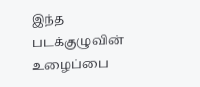இந்த படக்குழுவின் உழைப்பை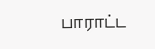பாராட்ட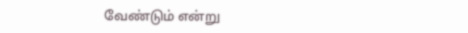வேண்டும் என்று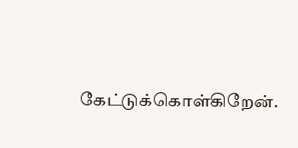கேட்டுக்கொள்கிறேன்.